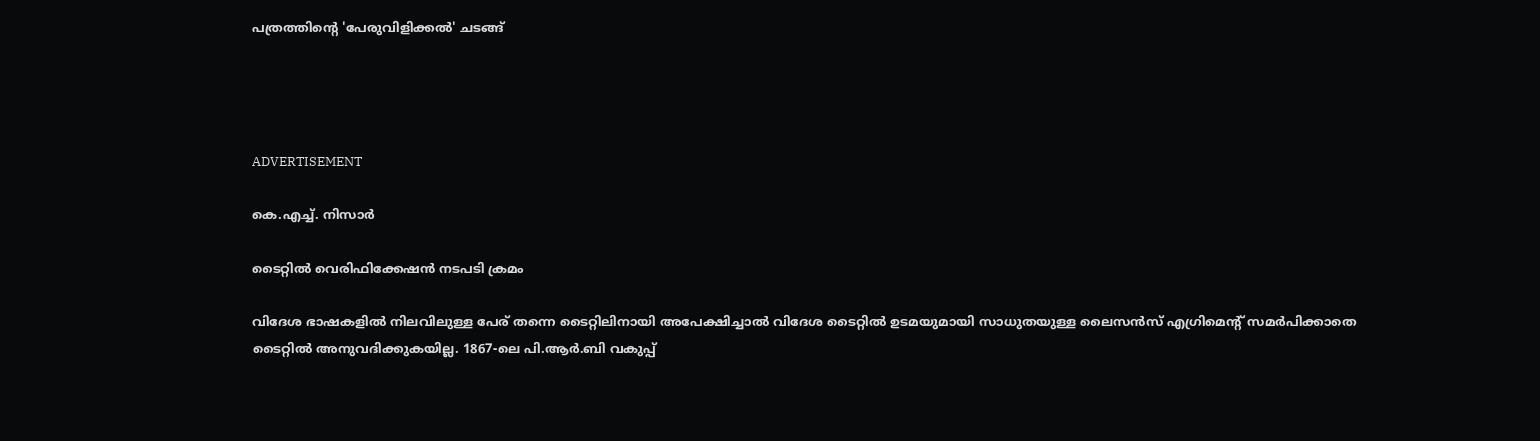പത്രത്തിന്റെ 'പേരുവിളിക്കല്‍' ചടങ്ങ്




ADVERTISEMENT

കെ.എച്ച്. നിസാര്‍

ടൈറ്റില്‍ വെരിഫിക്കേഷന്‍ നടപടി ക്രമം

വിദേശ ഭാഷകളില്‍ നിലവിലുള്ള പേര് തന്നെ ടൈറ്റിലിനായി അപേക്ഷിച്ചാല്‍ വിദേശ ടൈറ്റില്‍ ഉടമയുമായി സാധുതയുള്ള ലൈസന്‍സ് എഗ്രിമെന്റ് സമര്‍പിക്കാതെ ടൈറ്റില്‍ അനുവദിക്കുകയില്ല. 1867-ലെ പി.ആര്‍.ബി വകുപ്പ്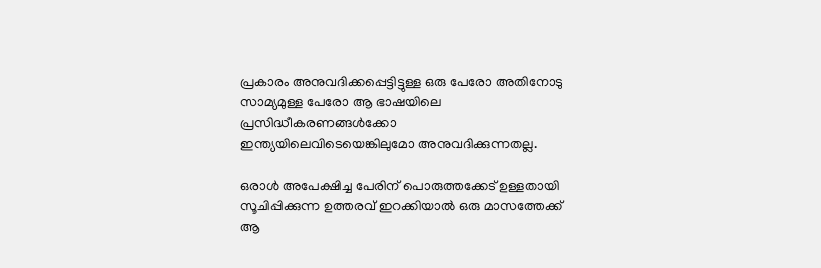പ്രകാരം അനുവദിക്കപ്പെട്ടിട്ടുള്ള ഒരു പേരോ അതിനോടു സാമ്യമുള്ള പേരോ ആ ഭാഷയിലെ പ്രസിദ്ധീകരണങ്ങള്‍ക്കോ ഇന്ത്യയിലെവിടെയെങ്കിലുമോ അനുവദിക്കുന്നതല്ല.

ഒരാള്‍ അപേക്ഷിച്ച പേരിന് പൊരുത്തക്കേട് ഉള്ളതായി സൂചിപ്പിക്കുന്ന ഉത്തരവ് ഇറക്കിയാല്‍ ഒരു മാസത്തേക്ക് ആ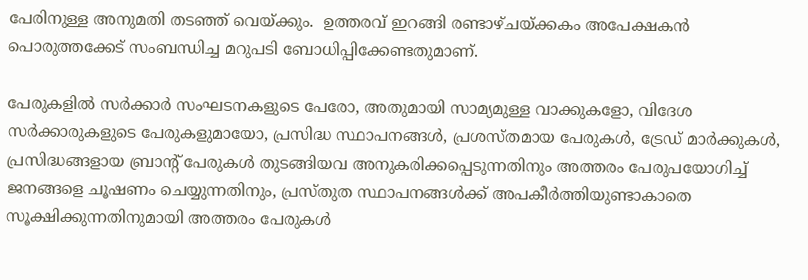പേരിനുള്ള അനുമതി തടഞ്ഞ് വെയ്ക്കും.  ഉത്തരവ് ഇറങ്ങി രണ്ടാഴ്ചയ്ക്കകം അപേക്ഷകന്‍ പൊരുത്തക്കേട് സംബന്ധിച്ച മറുപടി ബോധിപ്പിക്കേണ്ടതുമാണ്.

പേരുകളില്‍ സര്‍ക്കാര്‍ സംഘടനകളുടെ പേരോ, അതുമായി സാമ്യമുള്ള വാക്കുകളോ, വിദേശ സര്‍ക്കാരുകളുടെ പേരുകളുമായോ, പ്രസിദ്ധ സ്ഥാപനങ്ങള്‍, പ്രശസ്തമായ പേരുകള്‍, ട്രേഡ് മാര്‍ക്കുകള്‍, പ്രസിദ്ധങ്ങളായ ബ്രാന്റ് പേരുകള്‍ തുടങ്ങിയവ അനുകരിക്കപ്പെടുന്നതിനും അത്തരം പേരുപയോഗിച്ച് ജനങ്ങളെ ചൂഷണം ചെയ്യുന്നതിനും, പ്രസ്തുത സ്ഥാപനങ്ങള്‍ക്ക് അപകീര്‍ത്തിയുണ്ടാകാതെ സൂക്ഷിക്കുന്നതിനുമായി അത്തരം പേരുകള്‍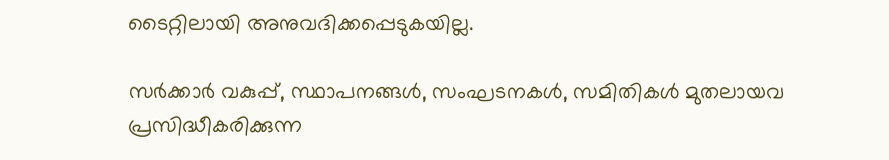ടൈറ്റിലായി അനുവദിക്കപ്പെടുകയില്ല.

സര്‍ക്കാര്‍ വകുപ്പ്, സ്ഥാപനങ്ങള്‍, സംഘടനകള്‍, സമിതികള്‍ മുതലായവ പ്രസിദ്ധീകരിക്കുന്ന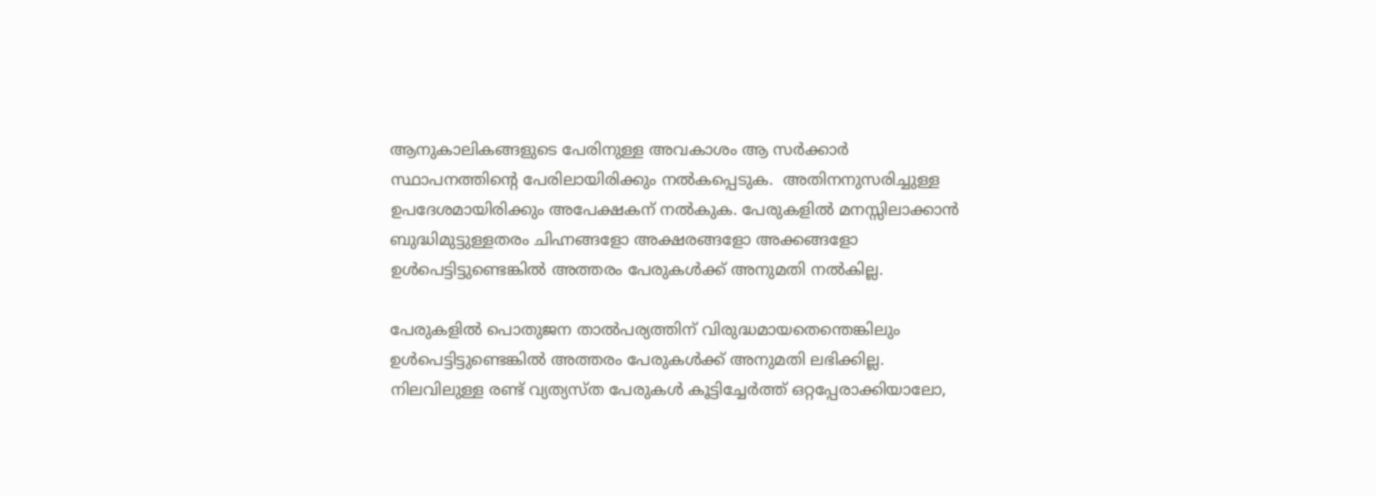ആനുകാലികങ്ങളുടെ പേരിനുള്ള അവകാശം ആ സര്‍ക്കാര്‍ സ്ഥാപനത്തിന്റെ പേരിലായിരിക്കും നല്‍കപ്പെടുക.  അതിനനുസരിച്ചുള്ള ഉപദേശമായിരിക്കും അപേക്ഷകന് നല്‍കുക. പേരുകളില്‍ മനസ്സിലാക്കാന്‍ ബുദ്ധിമുട്ടുള്ളതരം ചിഹ്നങ്ങളോ അക്ഷരങ്ങളോ അക്കങ്ങളോ ഉള്‍പെട്ടിട്ടുണ്ടെങ്കില്‍ അത്തരം പേരുകള്‍ക്ക് അനുമതി നല്‍കില്ല.

പേരുകളില്‍ പൊതുജന താല്‍പര്യത്തിന് വിരുദ്ധമായതെന്തെങ്കിലും ഉള്‍പെട്ടിട്ടുണ്ടെങ്കില്‍ അത്തരം പേരുകള്‍ക്ക് അനുമതി ലഭിക്കില്ല. നിലവിലുള്ള രണ്ട് വ്യത്യസ്ത പേരുകള്‍ കൂട്ടിച്ചേര്‍ത്ത് ഒറ്റപ്പേരാക്കിയാലോ,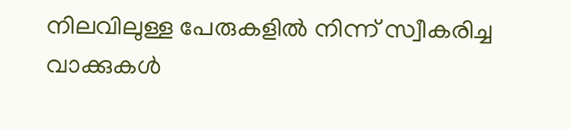നിലവിലുള്ള പേരുകളില്‍ നിന്ന് സ്വീകരിച്ച വാക്കുകള്‍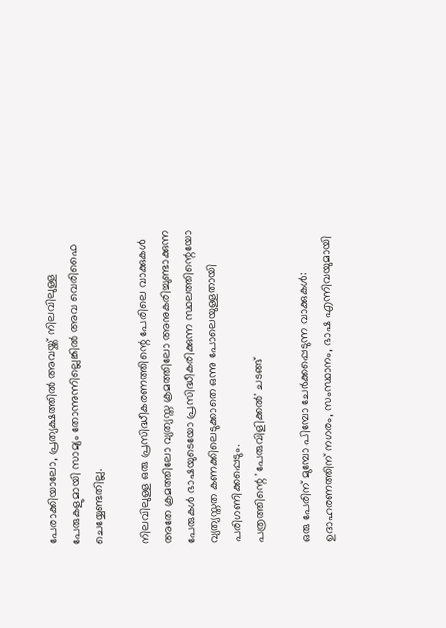പേരാക്കിയാലോ, പ്രത്യക്ഷത്തില്‍ അവയ്ക്ക് നിലവിലുള്ള പേരുകളുമായി സാമ്യം തോന്നുന്നില്ലെങ്കില്‍ അവ വെരിഫൈ ചെയ്യേണ്ടതില്ല.

നിലവിലുള്ള ഒരു പ്രസിദ്ധീകരണത്തിന്റെ പേരിലെ വാക്കുകള്‍ അതേ ക്രമത്തിലോ വ്യത്യസ്ത ക്രമത്തിലോ അനുകരിച്ചുണ്ടാക്കുന്ന പേരുകള്‍ ഭാഷയുടെയോ പ്രസിദ്ധീകരിക്കുന്ന സ്ഥലത്തിന്റെയോ വ്യത്യസ്തത കണക്കിലെടുക്കാതെ ഒന്നു പോലെയുള്ളതായി പരിഗണിക്കപ്പെടും.
പത്രത്തിന്റെ 'പേരുവിളിക്കല്‍' ചടങ്ങ്

ഒരു പേരിന് മുമ്പോ പിമ്പോ ചേര്‍ക്കപ്പെടുന്ന വാക്കുകള്‍: ഉദാഹരണത്തിന് നഗരം, സംസ്ഥാനം, ഭാഷ എന്നിവയുമായി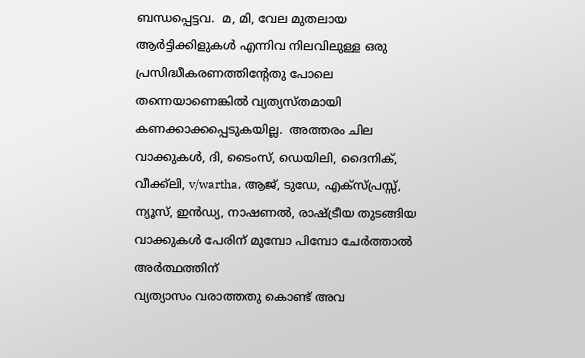ബന്ധപ്പെട്ടവ.  മ, മി, വേല മുതലായ ആര്‍ട്ടിക്കിളുകള്‍ എന്നിവ നിലവിലുള്ള ഒരു പ്രസിദ്ധീകരണത്തിന്റേതു പോലെ തന്നെയാണെങ്കില്‍ വ്യത്യസ്തമായി കണക്കാക്കപ്പെടുകയില്ല.  അത്തരം ചില വാക്കുകള്‍, ദി, ടൈംസ്, ഡെയിലി, ദൈനിക്, വീക്ക്‌ലി, v/wartha, ആജ്, ടുഡേ, എക്‌സ്പ്രസ്സ്, ന്യൂസ്, ഇന്‍ഡ്യ, നാഷണല്‍, രാഷ്ട്രീയ തുടങ്ങിയ വാക്കുകള്‍ പേരിന് മുമ്പോ പിമ്പോ ചേര്‍ത്താല്‍ അര്‍ത്ഥത്തിന്
വ്യത്യാസം വരാത്തതു കൊണ്ട് അവ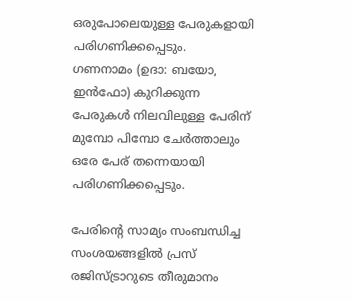ഒരുപോലെയുള്ള പേരുകളായി പരിഗണിക്കപ്പെടും.
ഗണനാമം (ഉദാ: ബയോ, ഇന്‍ഫോ) കുറിക്കുന്ന പേരുകള്‍ നിലവിലുള്ള പേരിന് മുമ്പോ പിമ്പോ ചേര്‍ത്താലും ഒരേ പേര് തന്നെയായി പരിഗണിക്കപ്പെടും.

പേരിന്റെ സാമ്യം സംബന്ധിച്ച സംശയങ്ങളില്‍ പ്രസ് രജിസ്ട്രാറുടെ തീരുമാനം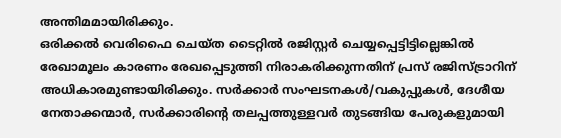അന്തിമമായിരിക്കും.
ഒരിക്കല്‍ വെരിഫൈ ചെയ്ത ടൈറ്റില്‍ രജിസ്റ്റര്‍ ചെയ്യപ്പെട്ടിട്ടില്ലെങ്കില്‍ രേഖാമൂലം കാരണം രേഖപ്പെടുത്തി നിരാകരിക്കുന്നതിന് പ്രസ് രജിസ്ട്രാറിന് അധികാരമുണ്ടായിരിക്കും. സര്‍ക്കാര്‍ സംഘടനകള്‍/വകുപ്പുകള്‍, ദേശീയ നേതാക്കന്മാര്‍, സര്‍ക്കാരിന്റെ തലപ്പത്തുള്ളവര്‍ തുടങ്ങിയ പേരുകളുമായി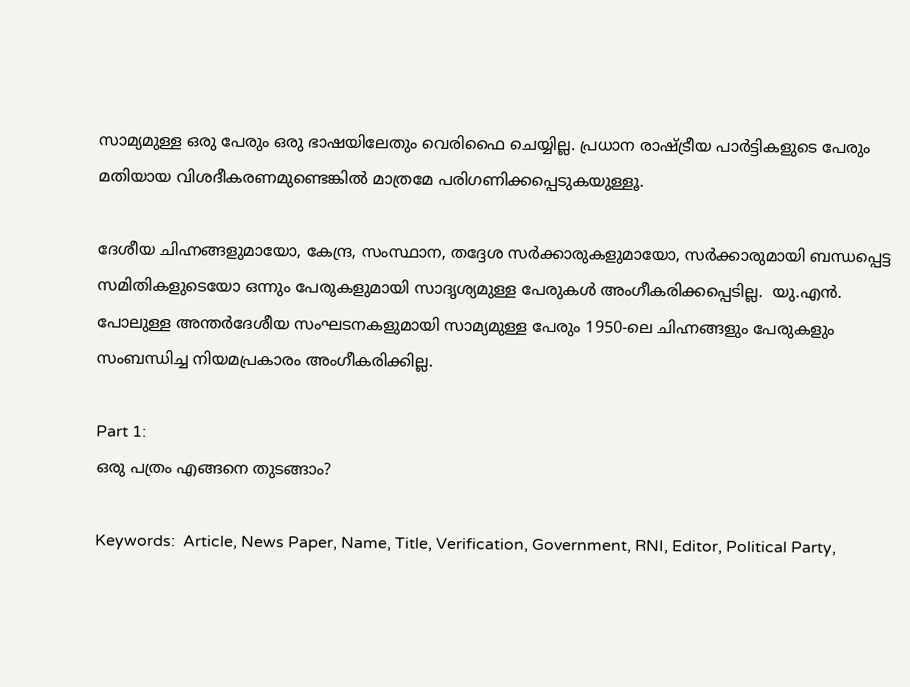സാമ്യമുള്ള ഒരു പേരും ഒരു ഭാഷയിലേതും വെരിഫൈ ചെയ്യില്ല. പ്രധാന രാഷ്ട്രീയ പാര്‍ട്ടികളുടെ പേരും മതിയായ വിശദീകരണമുണ്ടെങ്കില്‍ മാത്രമേ പരിഗണിക്കപ്പെടുകയുള്ളൂ.

ദേശീയ ചിഹ്നങ്ങളുമായോ, കേന്ദ്ര, സംസ്ഥാന, തദ്ദേശ സര്‍ക്കാരുകളുമായോ, സര്‍ക്കാരുമായി ബന്ധപ്പെട്ട സമിതികളുടെയോ ഒന്നും പേരുകളുമായി സാദൃശ്യമുള്ള പേരുകള്‍ അംഗീകരിക്കപ്പെടില്ല.  യു.എന്‍. പോലുള്ള അന്തര്‍ദേശീയ സംഘടനകളുമായി സാമ്യമുള്ള പേരും 1950-ലെ ചിഹ്നങ്ങളും പേരുകളും സംബന്ധിച്ച നിയമപ്രകാരം അംഗീകരിക്കില്ല.

Part 1:
ഒരു പത്രം എങ്ങനെ തുടങ്ങാം?

Keywords:  Article, News Paper, Name, Title, Verification, Government, RNI, Editor, Political Party,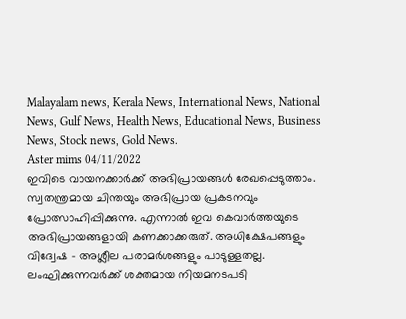Malayalam news, Kerala News, International News, National News, Gulf News, Health News, Educational News, Business News, Stock news, Gold News.
Aster mims 04/11/2022
ഇവിടെ വായനക്കാർക്ക് അഭിപ്രായങ്ങൾ രേഖപ്പെടുത്താം. സ്വതന്ത്രമായ ചിന്തയും അഭിപ്രായ പ്രകടനവും പ്രോത്സാഹിപ്പിക്കുന്നു. എന്നാൽ ഇവ കെവാർത്തയുടെ അഭിപ്രായങ്ങളായി കണക്കാക്കരുത്. അധിക്ഷേപങ്ങളും വിദ്വേഷ - അശ്ലീല പരാമർശങ്ങളും പാടുള്ളതല്ല. ലംഘിക്കുന്നവർക്ക് ശക്തമായ നിയമനടപടി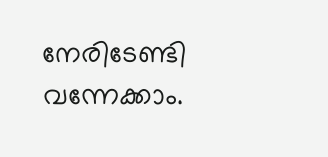നേരിടേണ്ടി വന്നേക്കാം.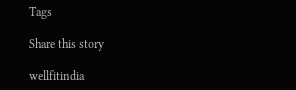Tags

Share this story

wellfitindia